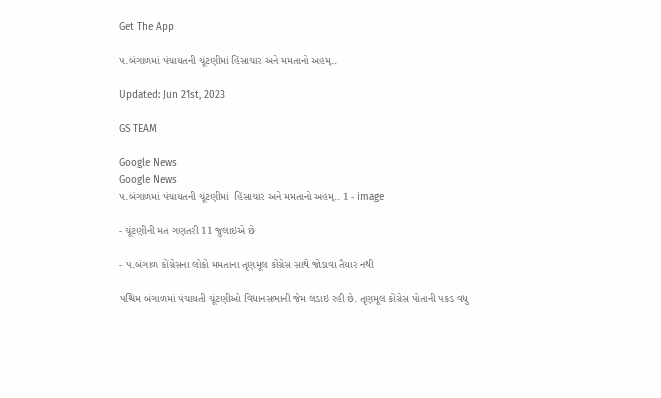Get The App

પ.બંગાળમાં પંચાયતની ચૂંટણીમાં હિંસાચાર અને મમતાનો અહમ્..

Updated: Jun 21st, 2023

GS TEAM

Google News
Google News
પ.બંગાળમાં પંચાયતની ચૂંટણીમાં  હિંસાચાર અને મમતાનો અહમ્.. 1 - image

- ચૂંટણીની મત ગણતરી 11 જુલાઇએ છે

- પ.બંગાળ કોંગ્રેસના લોકો મમતાના તૃણમૂલ કોંગ્રેસ સાથે જોડાવા તૈયાર નથી

પશ્ચિમ બંગાળમાં પંચાયતી ચૂંટણીઓ વિધાનસભાની જેમ લડાઇ રહી છે. તૃણમૂલ કોંગ્રેસ પોતાની પકડ વધુ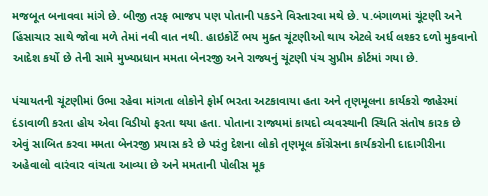મજબૂત બનાવવા માંગે છે. બીજી તરફ ભાજપ પણ પોતાની પકડને વિસ્તારવા મથે છે. પ.બંગાળમાં ચૂંટણી અને હિંસાચાર સાથે જોવા મળે તેમાં નવી વાત નથી. હાઇકોર્ટે ભય મુક્ત ચૂંટણીઓ થાય એટલે અર્ધ લશ્કર દળો મુકવાનો આદેશ કર્યો છે તેની સામે મુખ્યપ્રધાન મમતા બેનરજી અને રાજ્યનું ચૂંટણી પંચ સુપ્રીમ કોર્ટમાં ગયા છે.

પંચાયતની ચૂંટણીમાં ઉભા રહેવા માંગતા લોકોને ફોર્મ ભરતા અટકાવાયા હતા અને તૃણમૂલના કાર્યકરો જાહેરમાં દંડાવાળી કરતા હોય એવા વિડીયો ફરતા થયા હતા. પોતાના રાજ્યમાં કાયદો વ્યવસ્થાની સ્થિતિ સંતોષ કારક છે એવું સાબિત કરવા મમતા બેનરજી પ્રયાસ કરે છે પરંતુ દેશના લોકો તૃણમૂલ કોંગ્રેસના કાર્યકરોની દાદાગીરીના અહેવાલો વારંવાર વાંચતા આવ્યા છે અને મમતાની પોલીસ મૂક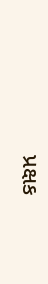પ્રક્ષક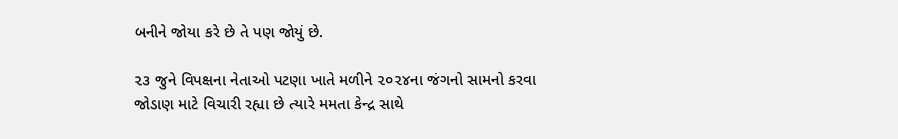બનીને જોયા કરે છે તે પણ જોયું છે.

૨૩ જુને વિપક્ષના નેતાઓ પટણા ખાતે મળીને ૨૦૨૪ના જંગનો સામનો કરવા જોડાણ માટે વિચારી રહ્યા છે ત્યારે મમતા કેન્દ્ર સાથે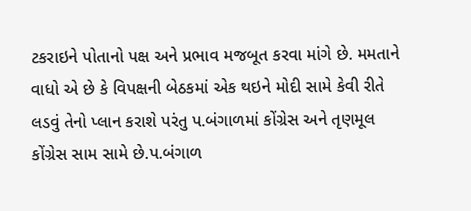ટકરાઇને પોતાનો પક્ષ અને પ્રભાવ મજબૂત કરવા માંગે છે. મમતાને વાધો એ છે કે વિપક્ષની બેઠકમાં એક થઇને મોદી સામે કેવી રીતે લડવું તેનો પ્લાન કરાશે પરંતુ પ.બંગાળમાં કોંગ્રેસ અને તૃણમૂલ કોંગ્રેસ સામ સામે છે.પ.બંગાળ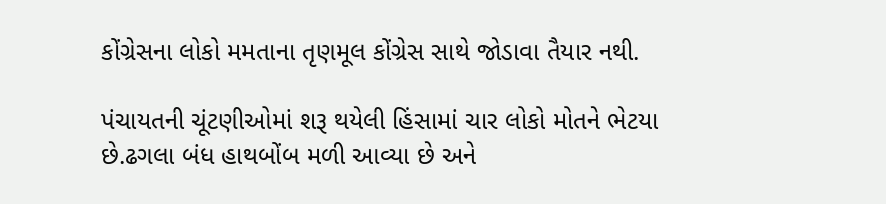કોંગ્રેસના લોકો મમતાના તૃણમૂલ કોંગ્રેસ સાથે જોડાવા તૈયાર નથી.

પંચાયતની ચૂંટણીઓમાં શરૂ થયેલી હિંસામાં ચાર લોકો મોતને ભેટયા છે.ઢગલા બંધ હાથબોંબ મળી આવ્યા છે અને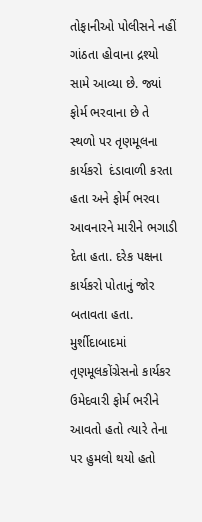તોફાનીઓ પોલીસને નહીં ગાંઠતા હોવાના દ્રશ્યો સામે આવ્યા છે. જ્યાં ફોર્મ ભરવાના છે તે સ્થળો પર તૃણમૂલના કાર્યકરો  દંડાવાળી કરતા હતા અને ફોર્મ ભરવા આવનારને મારીને ભગાડી દેતા હતા. દરેક પક્ષના કાર્યકરો પોતાનું જોર બતાવતા હતા. મુર્શીદાબાદમાં તૃણમૂલકોંગ્રેસનો કાર્યકર ઉમેદવારી ફોર્મ ભરીને આવતો હતો ત્યારે તેના પર હુમલો થયો હતો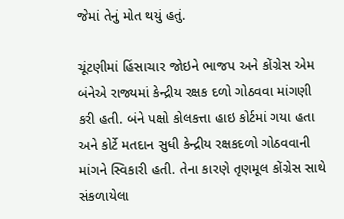જેમાં તેનું મોત થયું હતું.

ચૂંટણીમાં હિંસાચાર જોઇને ભાજપ અને કોંગ્રેસ એમ બંનેએ રાજ્યમાં કેન્દ્રીય રક્ષક દળો ગોઠવવા માંગણી  કરી હતી. બંને પક્ષો કોલકત્તા હાઇ કોર્ટમાં ગયા હતા અને કોર્ટે મતદાન સુધી કેન્દ્રીય રક્ષકદળો ગોઠવવાની માંગને સ્વિકારી હતી. તેના કારણે તૃણમૂલ કોંગ્રેસ સાથે સંકળાયેલા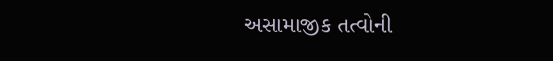અસામાજીક તત્વોની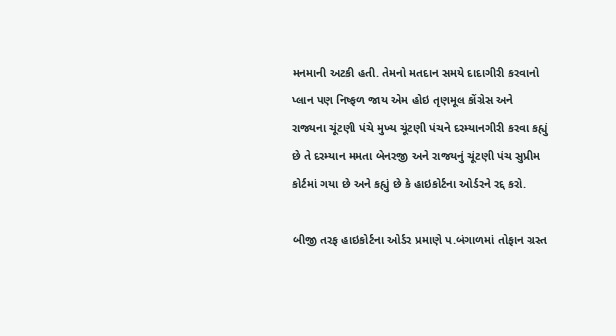મનમાની અટકી હતી. તેમનો મતદાન સમયે દાદાગીરી કરવાનો પ્લાન પણ નિષ્ફળ જાય એમ હોઇ તૃણમૂલ કોંગ્રેસ અને રાજ્યના ચૂંટણી પંચે મુખ્ય ચૂંટણી પંચને દરમ્યાનગીરી કરવા કહ્યું છે તે દરમ્યાન મમતા બેનરજી અને રાજયનું ચૂંટણી પંચ સુપ્રીમ કોર્ટમાં ગયા છે અને કહ્યું છે કે હાઇકોર્ટના ઓર્ડરને રદ્દ કરો.

બીજી તરફ હાઇકોર્ટના ઓર્ડર પ્રમાણે પ.બંગાળમાં તોફાન ગ્રસ્ત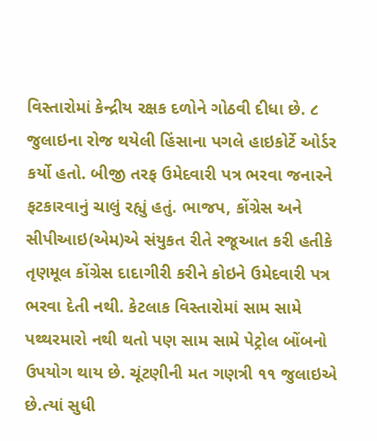વિસ્તારોમાં કેન્દ્રીય રક્ષક દળોને ગોઠવી દીધા છે. ૮ જુલાઇના રોજ થયેલી હિંસાના પગલે હાઇકોર્ટે ઓર્ડર કર્યો હતો. બીજી તરફ ઉમેદવારી પત્ર ભરવા જનારને ફટકારવાનું ચાલું રહ્યું હતું. ભાજપ, કોંગ્રેસ અને સીપીઆઇ(એમ)એ સંયુકત રીતે રજૂઆત કરી હતીકે તૃણમૂલ કોંગ્રેસ દાદાગીરી કરીને કોઇને ઉમેદવારી પત્ર ભરવા દેતી નથી. કેટલાક વિસ્તારોમાં સામ સામે પથ્થરમારો નથી થતો પણ સામ સામે પેટ્રોલ બોંબનો ઉપયોગ થાય છે. ચૂંટણીની મત ગણત્રી ૧૧ જુલાઇએ છે.ત્યાં સુધી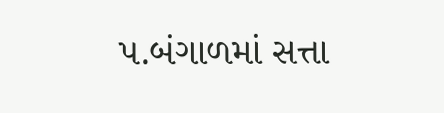પ.બંગાળમાં સત્તા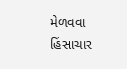મેળવવા હિંસાચાર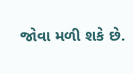જોવા મળી શકે છે.